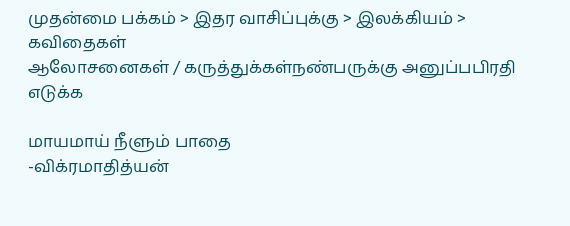முதன்மை பக்கம் > இதர வாசிப்புக்கு > இலக்கியம் > கவிதைகள்
ஆலோசனைகள் / கருத்துக்கள்நண்பருக்கு அனுப்பபிரதி எடுக்க

மாயமாய் நீளும் பாதை
-விக்ரமாதித்யன்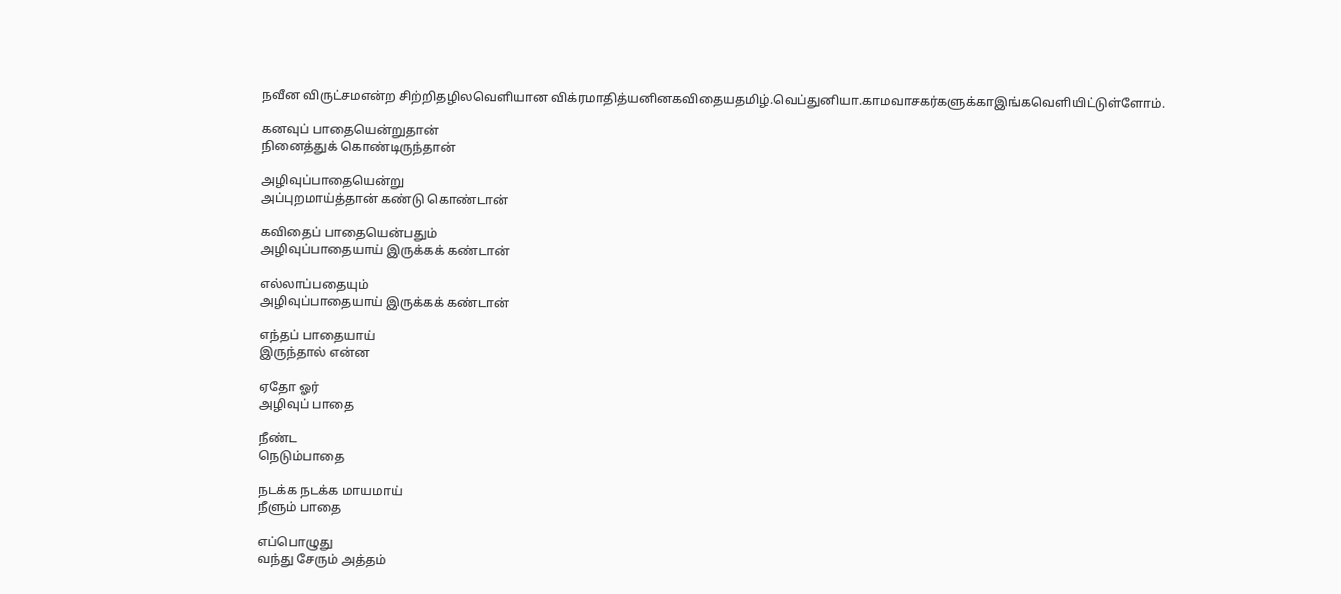ந‌‌வீன ‌விரு‌ட்ச‌மஎ‌ன்ற ‌சி‌ற்‌றித‌ழி‌லவெ‌ளியான ‌வி‌க்ரமா‌தி‌த்ய‌னி‌னக‌விதை‌யத‌மி‌ழ்.வெ‌ப்து‌னியா.கா‌மவாசக‌ர்களு‌க்காஇ‌ங்கவெ‌ளி‌யி‌ட்டு‌ள்ளோ‌ம்.

கனவுப் பாதையென்றுதான்
நினைத்துக் கொண்டிருந்தான்

அழிவுப்பாதையென்று
அப்புறமாய்த்தான் கண்டு கொண்டான்

கவிதைப் பாதையென்பதும்
அழிவுப்பாதையாய் இருக்கக் கண்டான்

எல்லாப்பதையும்
அழிவுப்பாதையாய் இருக்கக் கண்டான்

எந்தப் பாதையாய்
இருந்தால் என்ன

ஏதோ ஓர்
அழிவுப் பாதை

நீண்ட
நெடும்பாதை

நடக்க நடக்க மாயமாய்
நீளும் பாதை

எப்பொழுது
வந்து சேரும் அத்தம்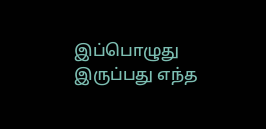இப்பொழுது
இருப்பது எந்த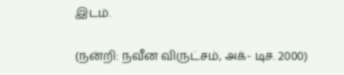இடம்.

(நன்றி: நவீன விருட்சம், அக்- டிச. 2000)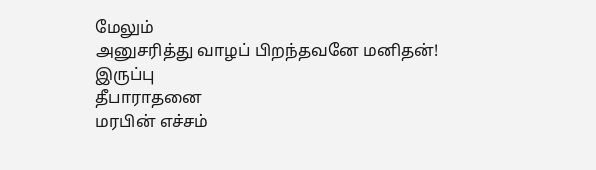மேலும்
அனுசரித்து வாழப் பிறந்தவனே மனிதன்!
இருப்பு
தீபாராதனை
மரபின் எச்சம்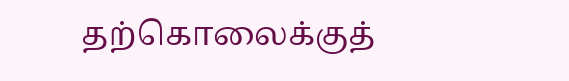தற்கொலைக்குத்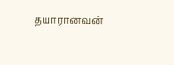தயாரானவன்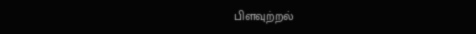பிளவுற்றல்